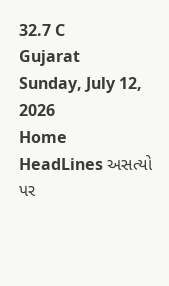32.7 C
Gujarat
Sunday, July 12, 2026
Home HeadLines અસત્યો પર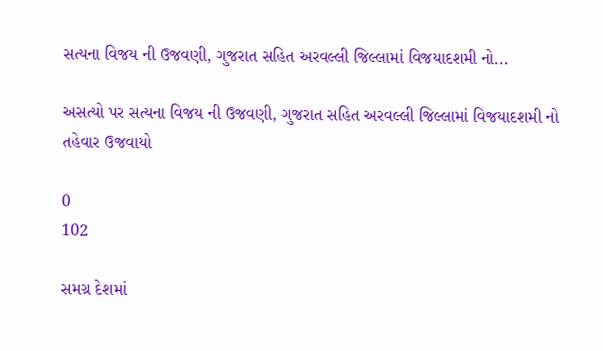સત્યના વિજય ની ઉજવણી, ગુજરાત સહિત અરવલ્લી જિલ્લામાં વિજયાદશમી નો...

અસત્યો પર સત્યના વિજય ની ઉજવણી, ગુજરાત સહિત અરવલ્લી જિલ્લામાં વિજયાદશમી નો તહેવાર ઉજવાયો

0
102

સમગ્ર દેશમાં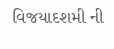વિજયાદશમી ની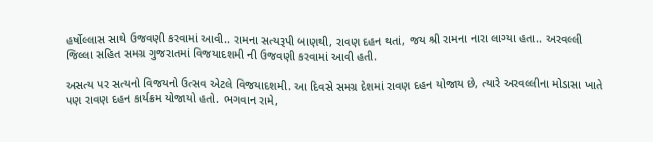હર્ષોલ્લાસ સાથે ઉજવણી કરવામાં આવી.. રામના સત્યરૂપી બાણથી, રાવણ દહન થતાં, જય શ્રી રામના નારા લાગ્યા હતા.. અરવલ્લી જિલ્લા સહિત સમગ્ર ગુજરાતમાં વિજયાદશમી ની ઉજવણી કરવામાં આવી હતી.

અસત્ય પર સત્યનો વિજયનો ઉત્સવ એટલે વિજયાદશમી. આ દિવસે સમગ્ર દેશમાં રાવણ દહન યોજાય છે, ત્યારે અરવલ્લીના મોડાસા ખાતે પણ રાવણ દહન કાર્યક્રમ યોજાયો હતો. ભગવાન રામે,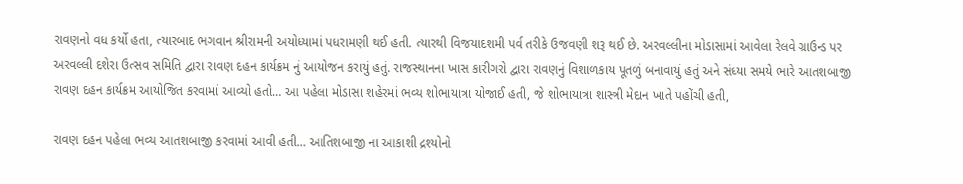રાવણનો વધ કર્યો હતા, ત્યારબાદ ભગવાન શ્રીરામની અયોધ્યામાં પધરામણી થઈ હતી. ત્યારથી વિજયાદશમી પર્વ તરીકે ઉજવણી શરૂ થઈ છે. અરવલ્લીના મોડાસામાં આવેલા રેલવે ગ્રાઉન્ડ પર અરવલ્લી દશેરા ઉત્સવ સમિતિ દ્વારા રાવણ દહન કાર્યક્રમ નું આયોજન કરાયું હતું. રાજસ્થાનના ખાસ કારીગરો દ્વારા રાવણનું વિશાળકાય પૂતળું બનાવાયું હતું અને સંધ્યા સમયે ભારે આતશબાજી રાવણ દહન કાર્યક્રમ આયોજિત કરવામાં આવ્યો હતો… આ પહેલા મોડાસા શહેરમાં ભવ્ય શોભાયાત્રા યોજાઈ હતી, જે શોભાયાત્રા શાસ્ત્રી મેદાન ખાતે પહોંચી હતી,

રાવણ દહન પહેલા ભવ્ય આતશબાજી કરવામાં આવી હતી… આતિશબાજી ના આકાશી દ્રશ્યોનો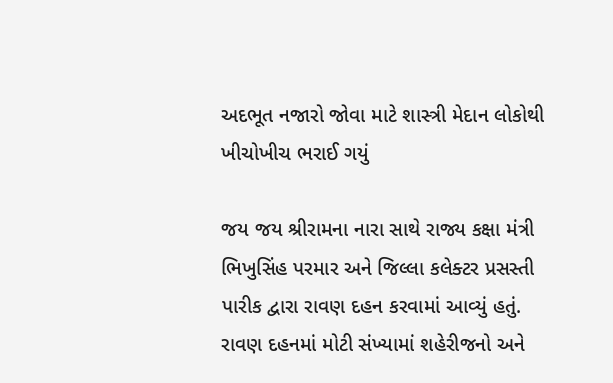અદભૂત નજારો જોવા માટે શાસ્ત્રી મેદાન લોકોથી ખીચોખીચ ભરાઈ ગયું

જય જય શ્રીરામના નારા સાથે રાજ્ય કક્ષા મંત્રી ભિખુસિંહ પરમાર અને જિલ્લા કલેક્ટર પ્રસસ્તી પારીક દ્વારા રાવણ દહન કરવામાં આવ્યું હતું. રાવણ દહનમાં મોટી સંખ્યામાં શહેરીજનો અને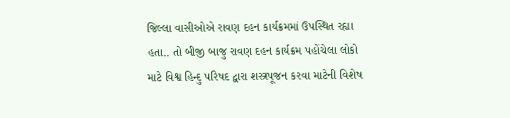જિલ્લા વાસીઓએ રાવણ દહન કાર્યક્રમમાં ઉપસ્થિત રહ્યા હતા.. તો બીજી બાજુ રાવણ દહન કાર્યક્રમ પહોંચેલા લોકો માટે વિશ્વ હિન્દુ પરિષદ દ્વારા શસ્ત્રપૂજન કરવા માટેની વિશેષ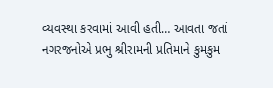વ્યવસ્થા કરવામાં આવી હતી… આવતા જતાં નગરજનોએ પ્રભુ શ્રીરામની પ્રતિમાને કુમકુમ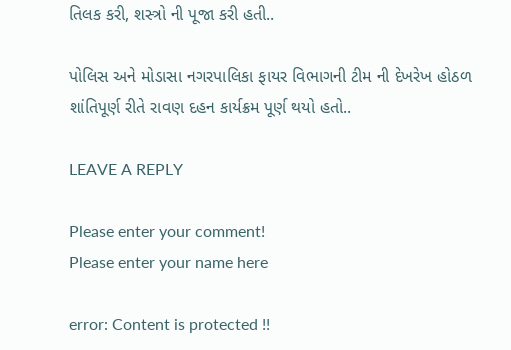તિલક કરી, શસ્ત્રો ની પૂજા કરી હતી..

પોલિસ અને મોડાસા નગરપાલિકા ફાયર વિભાગની ટીમ ની દેખરેખ હોઠળ શાંતિપૂર્ણ રીતે રાવણ દહન કાર્યક્રમ પૂર્ણ થયો હતો..

LEAVE A REPLY

Please enter your comment!
Please enter your name here

error: Content is protected !!